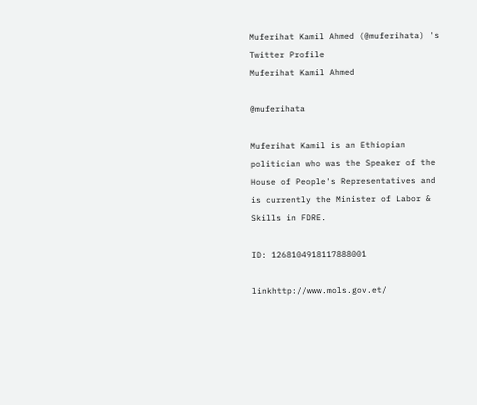Muferihat Kamil Ahmed (@muferihata) 's Twitter Profile
Muferihat Kamil Ahmed

@muferihata

Muferihat Kamil is an Ethiopian politician who was the Speaker of the House of People's Representatives and is currently the Minister of Labor & Skills in FDRE.

ID: 1268104918117888001

linkhttp://www.mols.gov.et/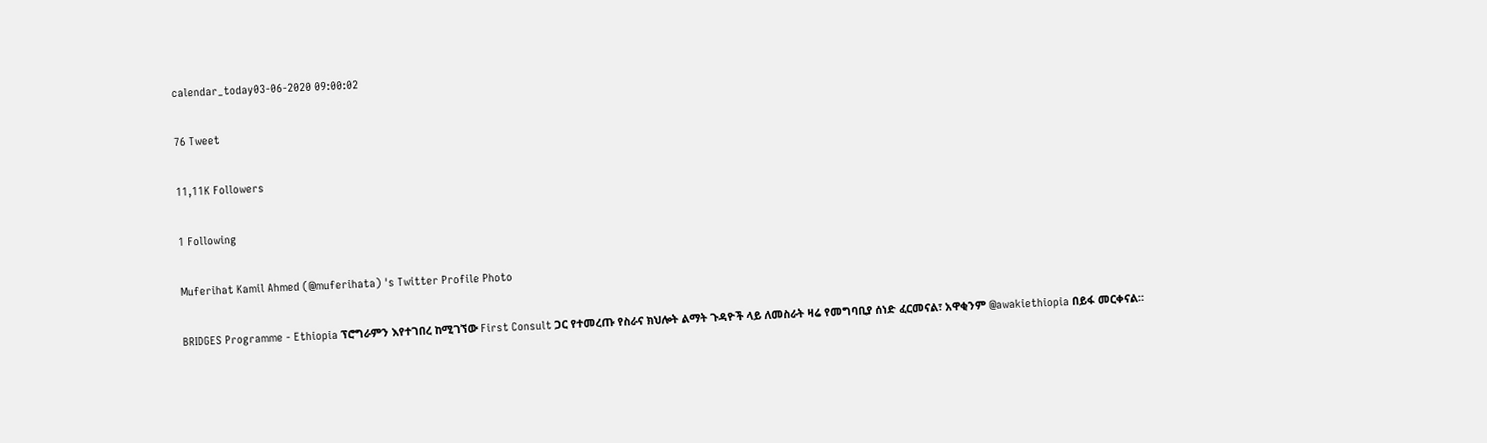calendar_today03-06-2020 09:00:02

76 Tweet

11,11K Followers

1 Following

Muferihat Kamil Ahmed (@muferihata) 's Twitter Profile Photo

BRIDGES Programme - Ethiopia ፕሮግራምን እየተገበረ ከሚገኘው First Consult ጋር የተመረጡ የስራና ክህሎት ልማት ጉዳዮች ላይ ለመስራት ዛሬ የመግባቢያ ሰነድ ፈርመናል፣ አዋቂንም @awakiethiopia በይፋ መርቀናል።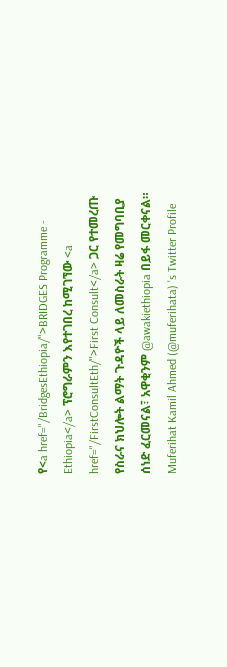የ<a href="/BridgesEthiopia/">BRIDGES Programme - Ethiopia</a> ፕሮግራምን እየተገበረ ከሚገኘው <a href="/FirstConsultEth/">First Consult</a> ጋር የተመረጡ የስራና ክህሎት ልማት ጉዳዮች ላይ ለመስራት ዛሬ የመግባቢያ ሰነድ ፈርመናል፣ አዋቂንም @awakiethiopia በይፋ መርቀናል።
Muferihat Kamil Ahmed (@muferihata) 's Twitter Profile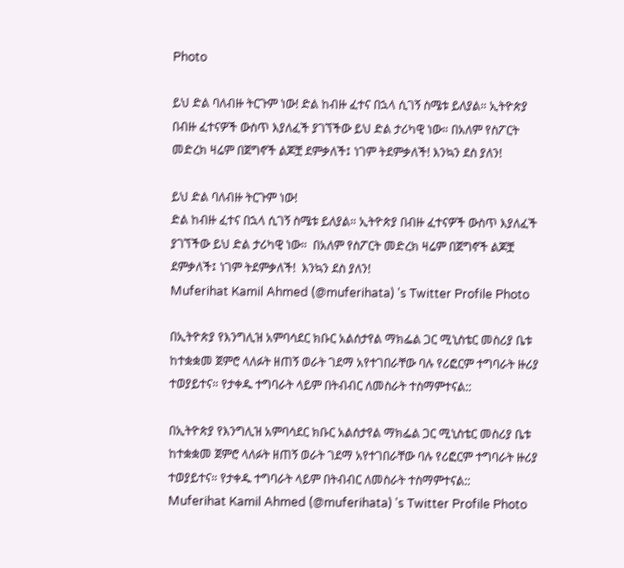Photo

ይህ ድል ባለብዙ ትርጉም ነው! ድል ከብዙ ፈተና በኋላ ሲገኝ ስሜቱ ይለያል። ኢትዮጵያ በብዙ ፈተናዎች ውስጥ እያለፈች ያገኘችው ይህ ድል ታሪካዊ ነው። በአለም የስፖርት መድረክ ዛሬም በጀግኖች ልጆቿ ደምቃለች፤ ነገም ትደምቃለች! እንኳን ደስ ያለን!

ይህ ድል ባለብዙ ትርጉም ነው!
ድል ከብዙ ፈተና በኋላ ሲገኝ ስሜቱ ይለያል። ኢትዮጵያ በብዙ ፈተናዎች ውስጥ እያለፈች ያገኘችው ይህ ድል ታሪካዊ ነው።  በአለም የስፖርት መድረክ ዛሬም በጀግኖች ልጆቿ ደምቃለች፤ ነገም ትደምቃለች!  እንኳን ደስ ያለን!
Muferihat Kamil Ahmed (@muferihata) 's Twitter Profile Photo

በኢትዮጵያ የእንግሊዝ አምባሳደር ክቡር አልሰታየል ማክፌል ጋር ሚኒስቴር መስሪያ ቤቱ ከተቋቋመ ጀምሮ ላለፉት ዘጠኝ ወራት ገደማ አየተገበራቸው ባሉ የሪፎርም ተግባራት ዙሪያ ተወያይተና። የታቀዱ ተግባራት ላይም በትብብር ለመስራት ተስማምተናል::

በኢትዮጵያ የእንግሊዝ አምባሳደር ክቡር አልሰታየል ማክፌል ጋር ሚኒስቴር መስሪያ ቤቱ ከተቋቋመ ጀምሮ ላለፉት ዘጠኝ ወራት ገደማ አየተገበራቸው ባሉ የሪፎርም ተግባራት ዙሪያ ተወያይተና። የታቀዱ ተግባራት ላይም በትብብር ለመስራት ተስማምተናል::
Muferihat Kamil Ahmed (@muferihata) 's Twitter Profile Photo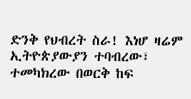ድንቅ የህብረት ስራ! እነሆ ዛሬም ኢትዮጵያውያን ተባብረው፣ ተመካክረው በወርቅ ከፍ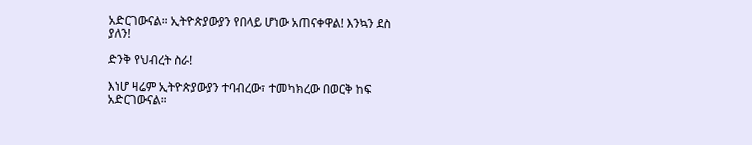አድርገውናል። ኢትዮጵያውያን የበላይ ሆነው አጠናቀዋል! እንኳን ደስ ያለን!

ድንቅ የህብረት ስራ!

እነሆ ዛሬም ኢትዮጵያውያን ተባብረው፣ ተመካክረው በወርቅ ከፍ አድርገውናል።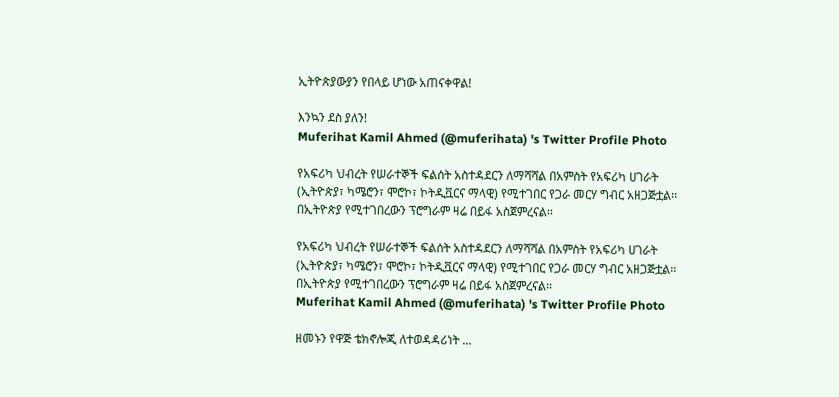ኢትዮጵያውያን የበላይ ሆነው አጠናቀዋል!

እንኳን ደስ ያለን!
Muferihat Kamil Ahmed (@muferihata) 's Twitter Profile Photo

የአፍሪካ ህብረት የሠራተኞች ፍልሰት አስተዳደርን ለማሻሻል በአምስት የአፍሪካ ሀገራት (ኢትዮጵያ፣ ካሜሮን፣ ሞሮኮ፣ ኮትዲቯርና ማላዊ) የሚተገበር የጋራ መርሃ ግብር አዘጋጅቷል፡፡ በኢትዮጵያ የሚተገበረውን ፕሮግራም ዛሬ በይፋ አስጀምረናል፡፡

የአፍሪካ ህብረት የሠራተኞች ፍልሰት አስተዳደርን ለማሻሻል በአምስት የአፍሪካ ሀገራት (ኢትዮጵያ፣ ካሜሮን፣ ሞሮኮ፣ ኮትዲቯርና ማላዊ) የሚተገበር የጋራ መርሃ ግብር አዘጋጅቷል፡፡ በኢትዮጵያ የሚተገበረውን ፕሮግራም ዛሬ በይፋ አስጀምረናል፡፡
Muferihat Kamil Ahmed (@muferihata) 's Twitter Profile Photo

ዘመኑን የዋጅ ቴክኖሎጂ ለተወዳዳሪነት ...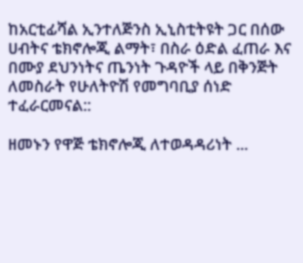ከአርቲፊሻል ኢንተለጅንስ ኢኒስቲትዩት ጋር በሰው ሀብትና ቴክኖሎጂ ልማት፣ በስራ ዕድል ፈጠራ እና በሙያ ደህንነትና ጤንነት ጉዳዮች ላይ በቅንጅት ለመስራት የሁለትዮሽ የመግባቢያ ሰነድ ተፈራርመናል::

ዘመኑን የዋጅ ቴክኖሎጂ ለተወዳዳሪነት ...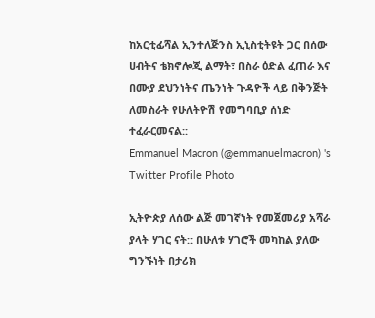ከአርቲፊሻል ኢንተለጅንስ ኢኒስቲትዩት ጋር በሰው ሀብትና ቴክኖሎጂ ልማት፣ በስራ ዕድል ፈጠራ እና በሙያ ደህንነትና ጤንነት ጉዳዮች ላይ በቅንጅት ለመስራት የሁለትዮሽ የመግባቢያ ሰነድ ተፈራርመናል::
Emmanuel Macron (@emmanuelmacron) 's Twitter Profile Photo

ኢትዮጵያ ለሰው ልጅ መገኛነት የመጀመሪያ አሻራ ያላት ሃገር ናት:: በሁለቱ ሃገሮች መካከል ያለው ግንኙነት በታሪክ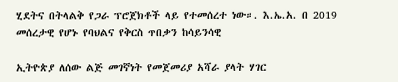ሂደትና በትላልቅ የጋራ ፕሮጀክቶች ላይ የተመሰረተ ነው።. እ.ኤ.አ. በ 2019 መሰረታዊ የሆኑ የባህልና የቅርስ ጥበቃን ከሳይንሳዊ

ኢትዮጵያ ለሰው ልጅ መገኛነት የመጀመሪያ አሻራ ያላት ሃገር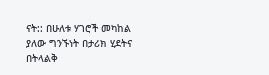ናት:: በሁለቱ ሃገሮች መካከል ያለው ግንኙነት በታሪክ ሂደትና በትላልቅ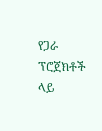የጋራ ፕሮጀክቶች ላይ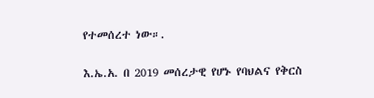የተመሰረተ ነው።.

እ.ኤ.አ. በ 2019 መሰረታዊ የሆኑ የባህልና የቅርስ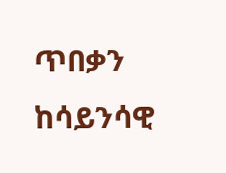ጥበቃን ከሳይንሳዊ